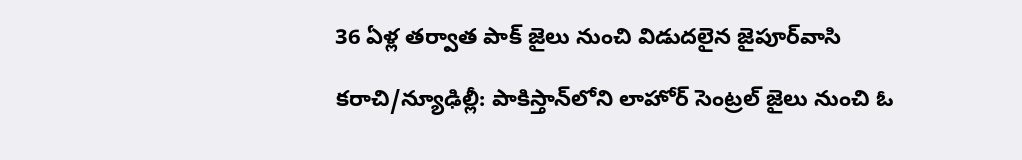36 ఏళ్ల తర్వాత పాక్ జైలు నుంచి విడుదలైన జైపూర్‌వాసి

కరాచి/న్యూఢిల్లీ: పాకిస్తాన్‌లోని లాహోర్ సెంట్రల్ జైలు నుంచి ఓ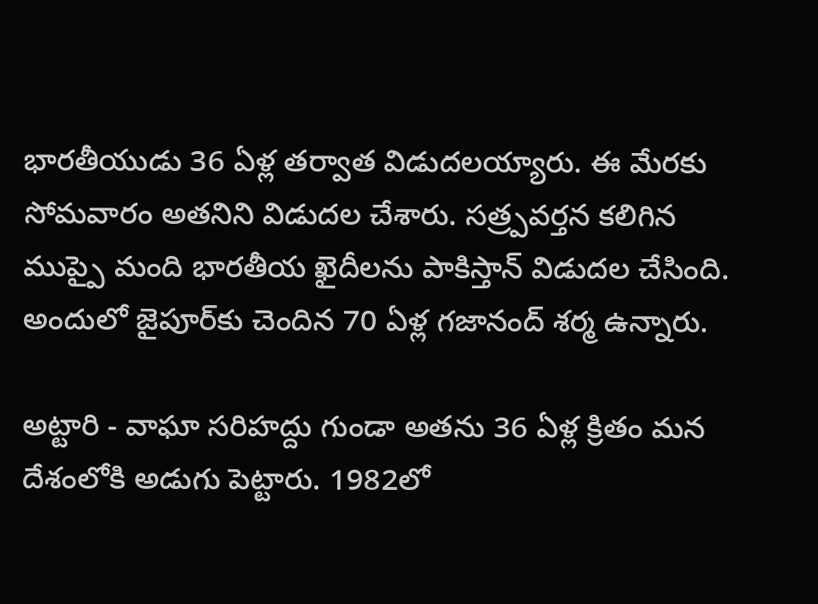భారతీయుడు 36 ఏళ్ల తర్వాత విడుదలయ్యారు. ఈ మేరకు సోమవారం అతనిని విడుదల చేశారు. సత్ర్పవర్తన కలిగిన ముప్పై మంది భారతీయ ఖైదీలను పాకిస్తాన్ విడుదల చేసింది. అందులో జైపూర్‌కు చెందిన 70 ఏళ్ల గజానంద్ శర్మ ఉన్నారు.

అట్టారి - వాఘా సరిహద్దు గుండా అతను 36 ఏళ్ల క్రితం మన దేశంలోకి అడుగు పెట్టారు. 1982లో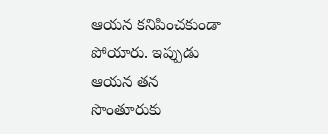ఆయన కనిపించకుండా పోయారు. ఇప్పుడు ఆయన తన సొంతూరుకు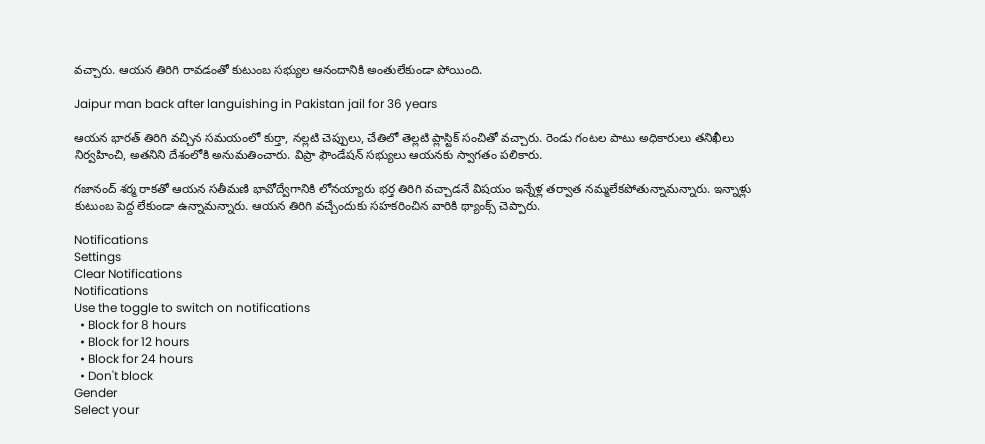వచ్చారు. ఆయన తిరిగి రావడంతో కుటుంబ సభ్యుల ఆనందానికి అంతులేకుండా పోయింది.

Jaipur man back after languishing in Pakistan jail for 36 years

ఆయన భారత్ తిరిగి వచ్చిన సమయంలో కుర్తా, నల్లటి చెప్పులు, చేతిలో తెల్లటి ప్లాస్టిక్ సంచితో వచ్చారు. రెండు గంటల పాటు అధికారులు తనిఖీలు నిర్వహించి, అతనిని దేశంలోకి అనుమతించారు. విప్రా ఫౌండేషన్ సభ్యులు ఆయనకు స్వాగతం పలికారు.

గజానంద్ శర్మ రాకతో ఆయన సతీమణి భావోద్వేగానికి లోనయ్యారు భర్త తిరిగి వచ్చాడనే విషయం ఇన్నేళ్ల తర్వాత నమ్మలేకపోతున్నామన్నారు. ఇన్నాళ్లు కుటుంబ పెద్ద లేకుండా ఉన్నామన్నారు. ఆయన తిరిగి వచ్చేందుకు సహకరించిన వారికి థ్యాంక్స్ చెప్పారు.

Notifications
Settings
Clear Notifications
Notifications
Use the toggle to switch on notifications
  • Block for 8 hours
  • Block for 12 hours
  • Block for 24 hours
  • Don't block
Gender
Select your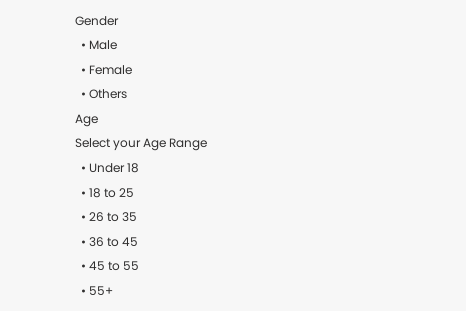Gender
  • Male
  • Female
  • Others
Age
Select your Age Range
  • Under 18
  • 18 to 25
  • 26 to 35
  • 36 to 45
  • 45 to 55
  • 55+